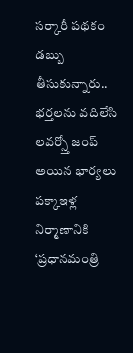సర్కారీ పథకం డబ్బు తీసుకున్నారు.. భర్తలను వదిలేసి లవర్స్తో జంప్ అయిన భార్యలు
పక్కాఇళ్ల నిర్మాణానికి ‘ప్రధానమంత్రి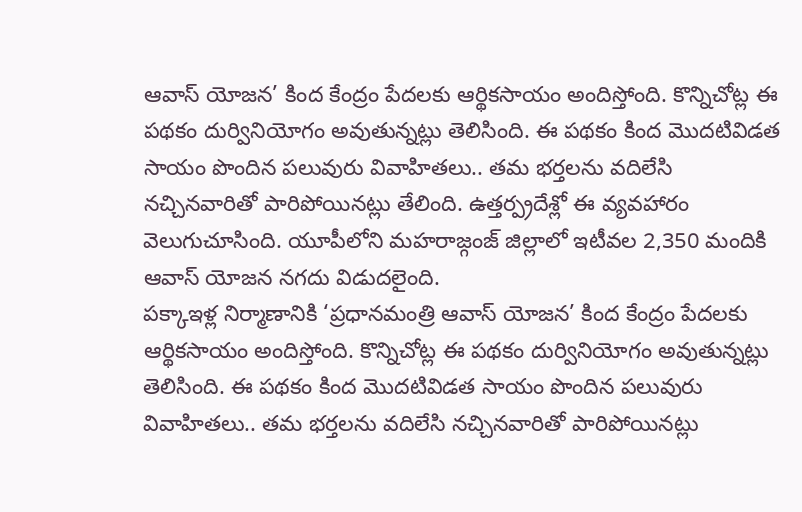ఆవాస్ యోజన’ కింద కేంద్రం పేదలకు ఆర్థికసాయం అందిస్తోంది. కొన్నిచోట్ల ఈ పథకం దుర్వినియోగం అవుతున్నట్లు తెలిసింది. ఈ పథకం కింద మొదటివిడత సాయం పొందిన పలువురు వివాహితలు.. తమ భర్తలను వదిలేసి నచ్చినవారితో పారిపోయినట్లు తేలింది. ఉత్తర్ప్రదేశ్లో ఈ వ్యవహారం వెలుగుచూసింది. యూపీలోని మహరాజ్గంజ్ జిల్లాలో ఇటీవల 2,350 మందికి ఆవాస్ యోజన నగదు విడుదలైంది.
పక్కాఇళ్ల నిర్మాణానికి ‘ప్రధానమంత్రి ఆవాస్ యోజన’ కింద కేంద్రం పేదలకు ఆర్థికసాయం అందిస్తోంది. కొన్నిచోట్ల ఈ పథకం దుర్వినియోగం అవుతున్నట్లు తెలిసింది. ఈ పథకం కింద మొదటివిడత సాయం పొందిన పలువురు వివాహితలు.. తమ భర్తలను వదిలేసి నచ్చినవారితో పారిపోయినట్లు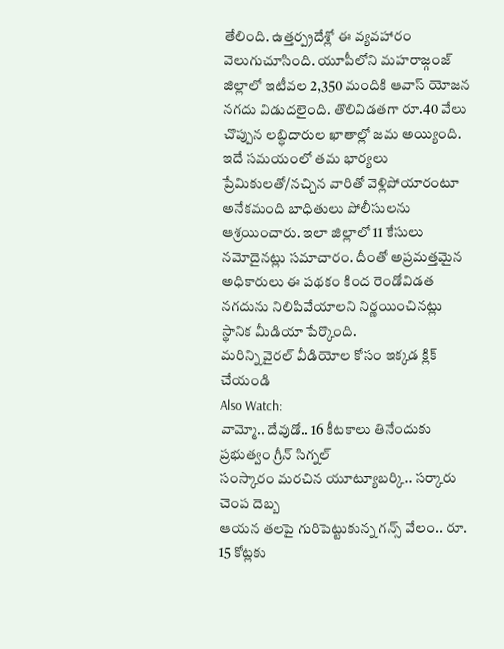తేలింది. ఉత్తర్ప్రదేశ్లో ఈ వ్యవహారం వెలుగుచూసింది. యూపీలోని మహరాజ్గంజ్ జిల్లాలో ఇటీవల 2,350 మందికి ఆవాస్ యోజన నగదు విడుదలైంది. తొలివిడతగా రూ.40 వేలు చొప్పున లబ్ధిదారుల ఖాతాల్లో జమ అయ్యింది. ఇదే సమయంలో తమ భార్యలు ప్రేమికులతో/నచ్చిన వారితో వెళ్లిపోయారంటూ అనేకమంది బాధితులు పోలీసులను ఆశ్రయించారు. ఇలా జిల్లాలో 11 కేసులు నమోదైనట్లు సమాచారం. దీంతో అప్రమత్తమైన అధికారులు ఈ పథకం కింద రెండోవిడత నగదును నిలిపివేయాలని నిర్ణయించినట్లు స్థానిక మీడియా పేర్కొంది.
మరిన్ని వైరల్ వీడియోల కోసం ఇక్కడ క్లిక్ చేయండి
Also Watch:
వామ్మో.. దేవుడో.. 16 కీటకాలు తినేందుకు ప్రభుత్వం గ్రీన్ సిగ్నల్
సంస్కారం మరచిన యూట్యూబర్కి.. సర్కారు చెంప దెబ్బ
ఆయన తలపై గురిపెట్టుకున్న గన్స్ వేలం.. రూ. 15 కోట్లకు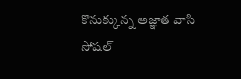కొనుక్కున్న అజ్ఞాత వాసి
సోషల్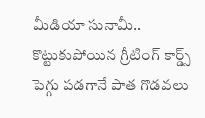మీడియా సునామీ.. కొట్టుకుపోయిన గ్రీటింగ్ కార్డ్స్
పెగ్గు పడగానే పాత గొడవలు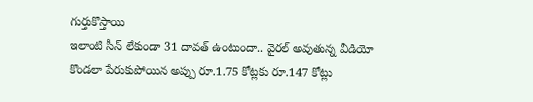గుర్తుకొస్తాయి
ఇలాంటి సీన్ లేకుండా 31 దావత్ ఉంటుందా.. వైరల్ అవుతున్న వీడియో
కొండలా పేరుకుపోయిన అప్పు రూ.1.75 కోట్లకు రూ.147 కోట్లు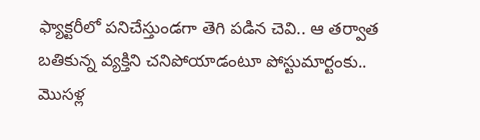ఫ్యాక్టరీలో పనిచేస్తుండగా తెగి పడిన చెవి.. ఆ తర్వాత
బతికున్న వ్యక్తిని చనిపోయాడంటూ పోస్టుమార్టంకు..
మొసళ్ల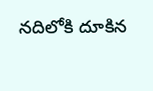నదిలోకి దూకిన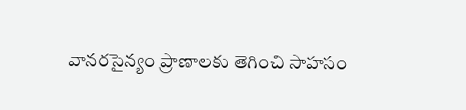వానరసైన్యం ప్రాణాలకు తెగించి సాహసం